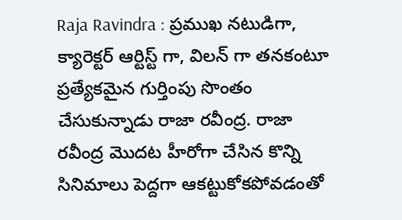Raja Ravindra : ప్రముఖ నటుడిగా, క్యారెక్టర్ ఆర్టిస్ట్ గా, విలన్ గా తనకంటూ ప్రత్యేకమైన గుర్తింపు సొంతం చేసుకున్నాడు రాజా రవీంద్ర. రాజా రవీంద్ర మొదట హీరోగా చేసిన కొన్ని సినిమాలు పెద్దగా ఆకట్టుకోకపోవడంతో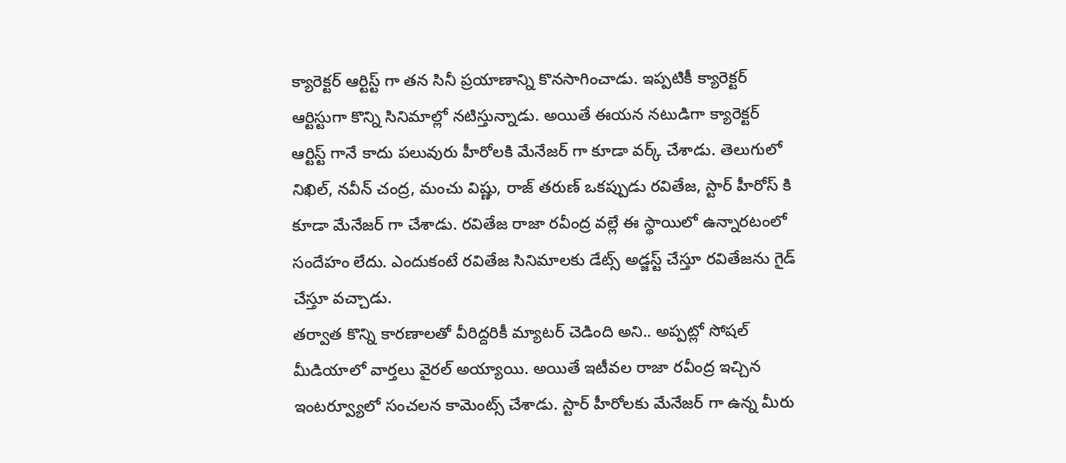క్యారెక్టర్ ఆర్టిస్ట్ గా తన సినీ ప్రయాణాన్ని కొనసాగించాడు. ఇప్పటికీ క్యారెక్టర్ ఆర్టిస్టుగా కొన్ని సినిమాల్లో నటిస్తున్నాడు. అయితే ఈయన నటుడిగా క్యారెక్టర్ ఆర్టిస్ట్ గానే కాదు పలువురు హీరోలకి మేనేజర్ గా కూడా వర్క్ చేశాడు. తెలుగులో నిఖిల్, నవీన్ చంద్ర, మంచు విష్ణు, రాజ్ తరుణ్ ఒకప్పుడు రవితేజ, స్టార్ హీరోస్ కి కూడా మేనేజర్ గా చేశాడు. రవితేజ రాజా రవీంద్ర వల్లే ఈ స్థాయిలో ఉన్నారటంలో సందేహం లేదు. ఎందుకంటే రవితేజ సినిమాలకు డేట్స్ అడ్జస్ట్ చేస్తూ రవితేజను గైడ్ చేస్తూ వచ్చాడు.
తర్వాత కొన్ని కారణాలతో వీరిద్దరికీ మ్యాటర్ చెడింది అని.. అప్పట్లో సోషల్ మీడియాలో వార్తలు వైరల్ అయ్యాయి. అయితే ఇటీవల రాజా రవీంద్ర ఇచ్చిన ఇంటర్వ్యూలో సంచలన కామెంట్స్ చేశాడు. స్టార్ హీరోలకు మేనేజర్ గా ఉన్న మీరు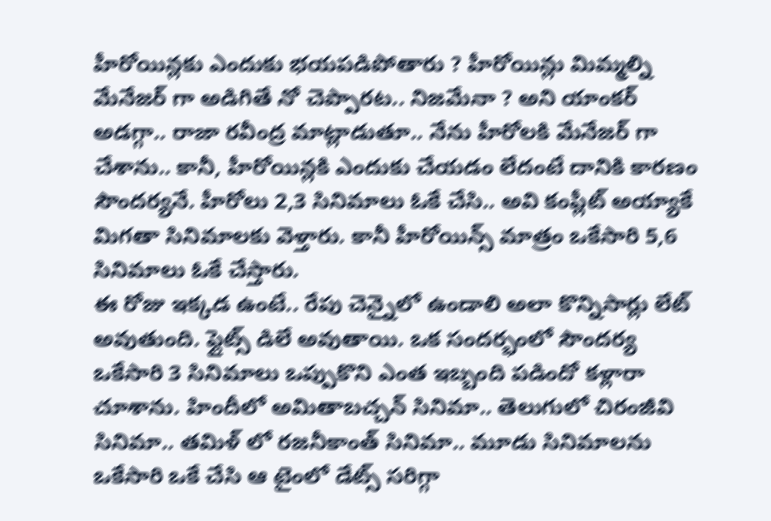హీరోయిన్లకు ఎందుకు భయపడిపోతారు ? హీరోయిన్లు మిమ్మల్ని మేనేజర్ గా అడిగితే నో చెప్పారట.. నిజమేనా ? అని యాంకర్ అడగ్గా.. రాజా రవీంద్ర మాట్లాడుతూ.. నేను హీరోలకి మేనేజర్ గా చేశాను.. కానీ, హీరోయిన్లకి ఎందుకు చేయడం లేదంటే దానికి కారణం సౌందర్యనే. హీరోలు 2,3 సినిమాలు ఓకే చేసి.. అవి కంప్లీట్ అయ్యాకే మిగతా సినిమాలకు వెళ్తారు. కానీ హీరోయిన్స్ మాత్రం ఒకేసారి 5,6 సినిమాలు ఓకే చేస్తారు.
ఈ రోజు ఇక్కడ ఉంటే.. రేపు చెన్నైలో ఉండాలి అలా కొన్నిసార్లు లేట్ అవుతుంది. ఫ్లైట్స్ డిలే అవుతాయి. ఒక సందర్భంలో సౌందర్య ఒకేసారి 3 సినిమాలు ఒప్పుకొని ఎంత ఇబ్బంది పడిందో కళ్లారా చూశాను. హిందీలో అమితాబచ్చన్ సినిమా.. తెలుగులో చిరంజీవి సినిమా.. తమిళ్ లో రజనీకాంత్ సినిమా.. మూడు సినిమాలను ఒకేసారి ఒకే చేసి ఆ టైంలో డేట్స్ సరిగ్గా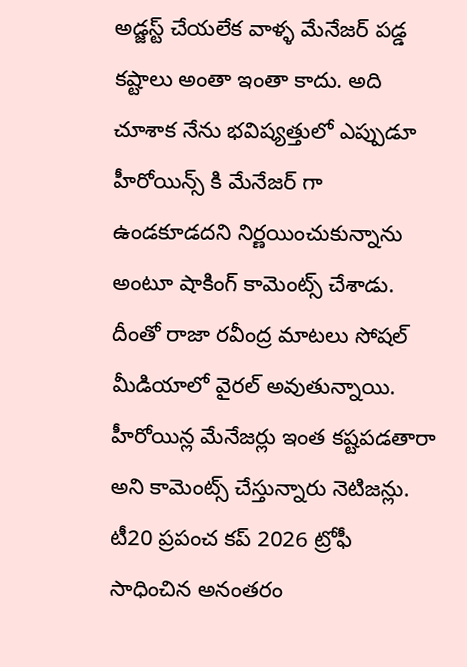అడ్జస్ట్ చేయలేక వాళ్ళ మేనేజర్ పడ్డ కష్టాలు అంతా ఇంతా కాదు. అది చూశాక నేను భవిష్యత్తులో ఎప్పుడూ హీరోయిన్స్ కి మేనేజర్ గా ఉండకూడదని నిర్ణయించుకున్నాను అంటూ షాకింగ్ కామెంట్స్ చేశాడు. దీంతో రాజా రవీంద్ర మాటలు సోషల్ మీడియాలో వైరల్ అవుతున్నాయి. హీరోయిన్ల మేనేజర్లు ఇంత కష్టపడతారా అని కామెంట్స్ చేస్తున్నారు నెటిజన్లు.
టీ20 ప్రపంచ కప్ 2026 ట్రోఫీ సాధించిన అనంతరం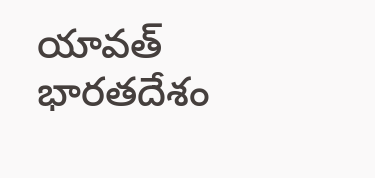యావత్ భారతదేశం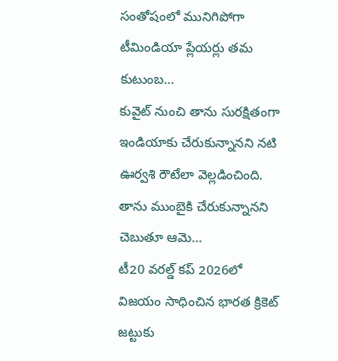సంతోషంలో మునిగిపోగా టీమిండియా ప్లేయర్లు తమ కుటుంబ…
కువైట్ నుంచి తాను సురక్షితంగా ఇండియాకు చేరుకున్నానని నటి ఊర్వశి రౌటేలా వెల్లడించింది. తాను ముంబైకి చేరుకున్నానని చెబుతూ ఆమె…
టీ20 వరల్డ్ కప్ 2026లో విజయం సాధించిన భారత క్రికెట్ జట్టుకు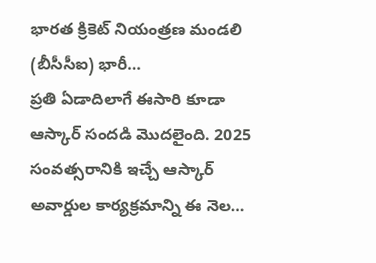భారత క్రికెట్ నియంత్రణ మండలి (బీసీసీఐ) భారీ…
ప్రతి ఏడాదిలాగే ఈసారి కూడా ఆస్కార్ సందడి మొదలైంది. 2025 సంవత్సరానికి ఇచ్చే ఆస్కార్ అవార్డుల కార్యక్రమాన్ని ఈ నెల…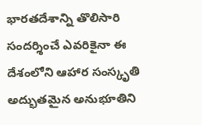భారతదేశాన్ని తొలిసారి సందర్శించే ఎవరికైనా ఈ దేశంలోని ఆహార సంస్కృతి అద్భుతమైన అనుభూతిని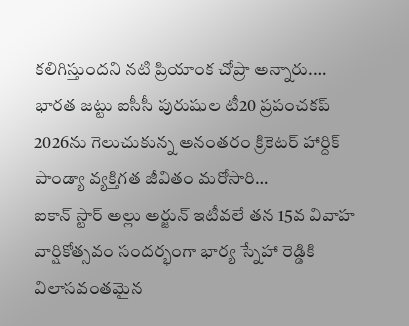కలిగిస్తుందని నటి ప్రియాంక చోప్రా అన్నారు.…
భారత జట్టు ఐసీసీ పురుషుల టీ20 ప్రపంచకప్ 2026ను గెలుచుకున్న అనంతరం క్రికెటర్ హార్దిక్ పాండ్యా వ్యక్తిగత జీవితం మరోసారి…
ఐకాన్ స్టార్ అల్లు అర్జున్ ఇటీవలే తన 15వ వివాహ వార్షికోత్సవం సందర్భంగా భార్య స్నేహా రెడ్డికి విలాసవంతమైన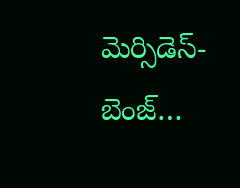మెర్సిడెస్-బెంజ్…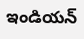ఇండియన్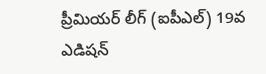ప్రీమియర్ లీగ్ (ఐపీఎల్) 19వ ఎడిషన్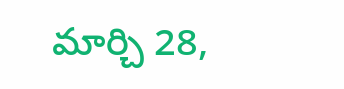మార్చి 28,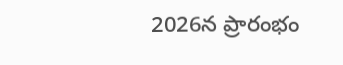2026న ప్రారంభం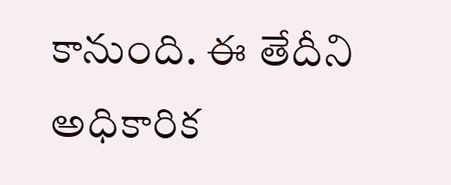కానుంది. ఈ తేదీని అధికారిక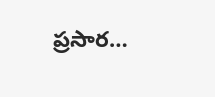ప్రసార…